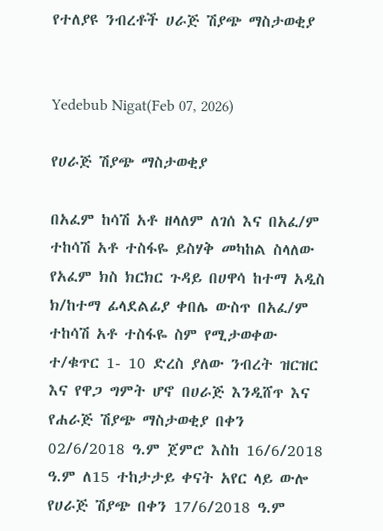የተለያዩ ንብረቶች ሀራጅ ሽያጭ ማስታወቂያ


Yedebub Nigat(Feb 07, 2026)

የሀራጅ ሽያጭ ማስታወቂያ

በአፈም ከሳሽ አቶ ዘላለም ለገሰ እና በአፈ/ም ተከሳሽ አቶ ተስፋዬ ይስሃቅ መካከል ስላለው የአፈም ክስ ክርክር ጉዳይ በሀዋሳ ከተማ አዲስ ክ/ከተማ ፊላደልፊያ ቀበሌ ውስጥ በአፈ/ም ተከሳሽ አቶ ተስፋዬ ስም የሚታወቀው ተ/ቁጥር 1- 10 ድረስ ያለው ንብረት ዝርዝር እና የዋጋ ግምት ሆኖ በሀራጅ እንዲሸጥ እና የሐራጅ ሽያጭ ማስታወቂያ በቀን 02/6/2018 ዓ.ም ጀምሮ እስከ 16/6/2018 ዓ.ም ለ15 ተከታታይ ቀናት አየር ላይ ውሎ የሀራጅ ሽያጭ በቀን 17/6/2018 ዓ.ም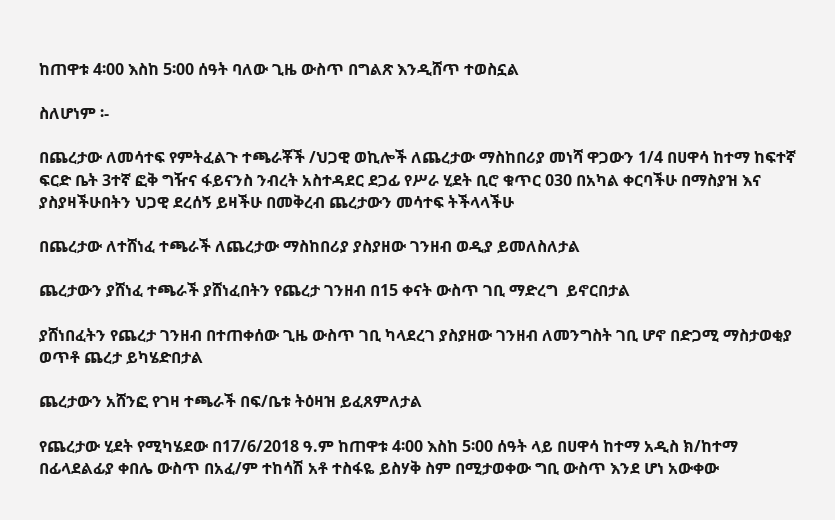ከጠዋቱ 4፡00 እስከ 5፡00 ሰዓት ባለው ጊዜ ውስጥ በግልጽ እንዲሸጥ ተወስኗል

ስለሆነም ፡-

በጨረታው ለመሳተፍ የምትፈልጉ ተጫራቾች /ህጋዊ ወኪሎች ለጨረታው ማስከበሪያ መነሻ ዋጋውን 1/4 በሀዋሳ ከተማ ከፍተኛ ፍርድ ቤት 3ተኛ ፎቅ ግዥና ፋይናንስ ንብረት አስተዳደር ደጋፊ የሥራ ሂደት ቢሮ ቁጥር 030 በአካል ቀርባችሁ በማስያዝ እና ያስያዛችሁበትን ህጋዊ ደረሰኝ ይዛችሁ በመቅረብ ጨረታውን መሳተፍ ትችላላችሁ

በጨረታው ለተሸነፈ ተጫራች ለጨረታው ማስከበሪያ ያስያዘው ገንዘብ ወዲያ ይመለስለታል

ጨረታውን ያሸነፈ ተጫራች ያሸነፈበትን የጨረታ ገንዘብ በ15 ቀናት ውስጥ ገቢ ማድረግ  ይኖርበታል

ያሸነበፈትን የጨረታ ገንዘብ በተጠቀሰው ጊዜ ውስጥ ገቢ ካላደረገ ያስያዘው ገንዘብ ለመንግስት ገቢ ሆኖ በድጋሚ ማስታወቂያ ወጥቶ ጨረታ ይካሄድበታል

ጨረታውን አሸንፎ የገዛ ተጫራች በፍ/ቤቱ ትዕዛዝ ይፈጸምለታል

የጨረታው ሂደት የሚካሄደው በ17/6/2018 ዓ.ም ከጠዋቱ 4፡00 እስከ 5፡00 ሰዓት ላይ በሀዋሳ ከተማ አዲስ ክ/ከተማ በፊላደልፊያ ቀበሌ ውስጥ በአፈ/ም ተከሳሽ አቶ ተስፋዬ ይስሃቅ ስም በሚታወቀው ግቢ ውስጥ እንደ ሆነ አውቀው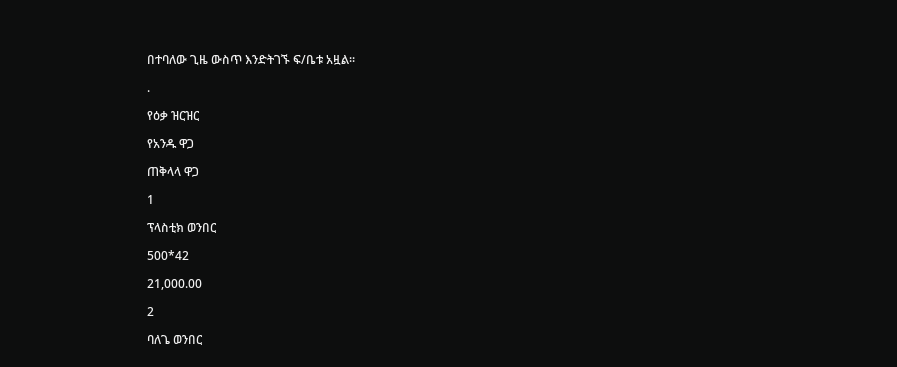በተባለው ጊዜ ውስጥ እንድትገኙ ፍ/ቤቱ አዟል፡፡

.

የዕቃ ዝርዝር

የአንዱ ዋጋ

ጠቅላላ ዋጋ

1

ፕላስቲክ ወንበር

500*42

21,000.00

2

ባለጌ ወንበር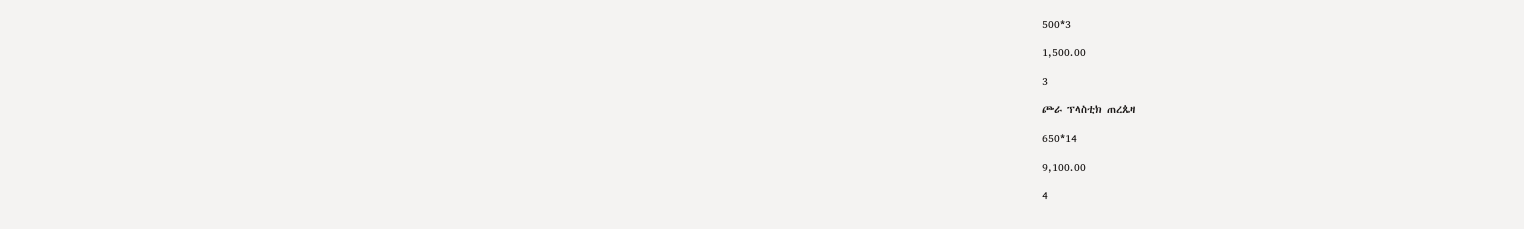500*3

1,500.00

3

ጮራ ፕላስቲክ ጠረጴዛ

650*14

9,100.00

4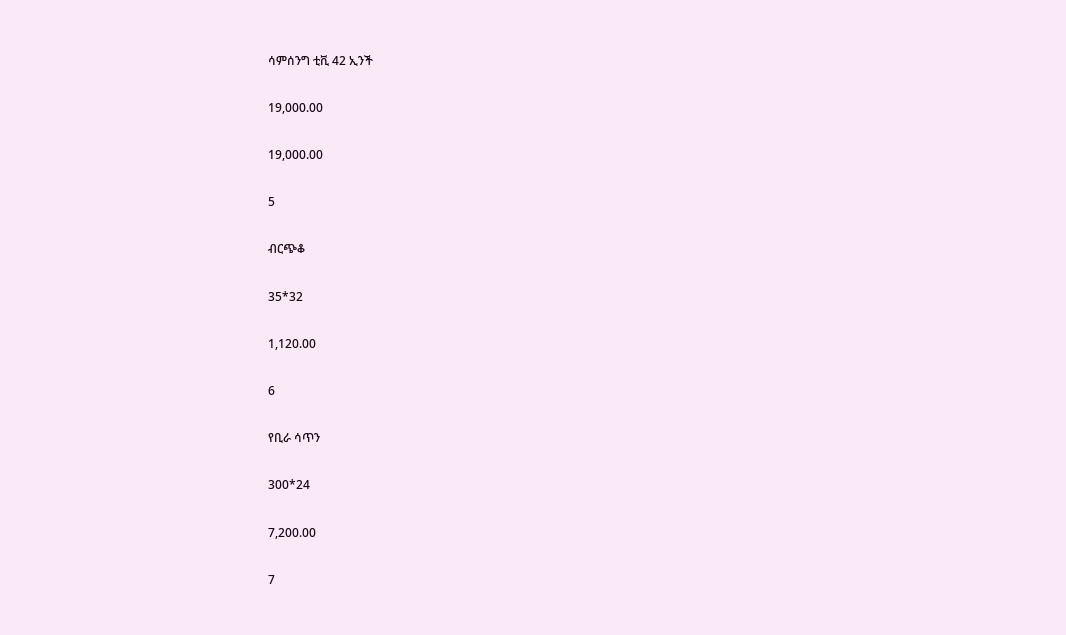ሳምሰንግ ቲቪ 42 ኢንች

19,000.00

19,000.00

5

ብርጭቆ

35*32

1,120.00

6

የቢራ ሳጥን

300*24

7,200.00

7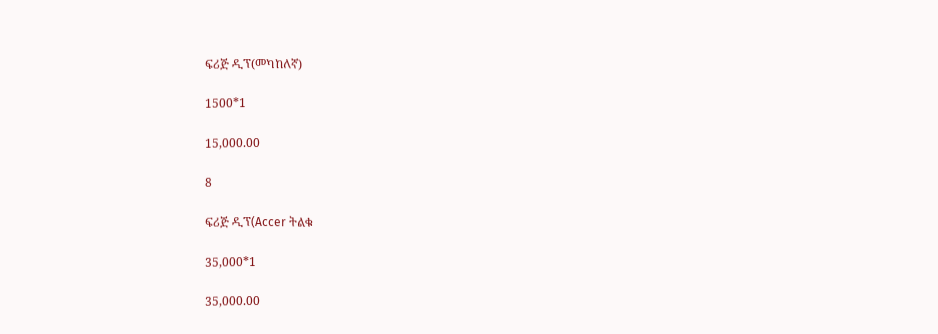ፍሪጅ ዲፕ(መካከለኛ)

1500*1

15,000.00

8

ፍሪጅ ዲፕ(Accer ትልቁ

35,000*1

35,000.00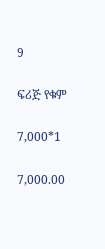9

ፍሪጅ የቁም

7,000*1

7,000.00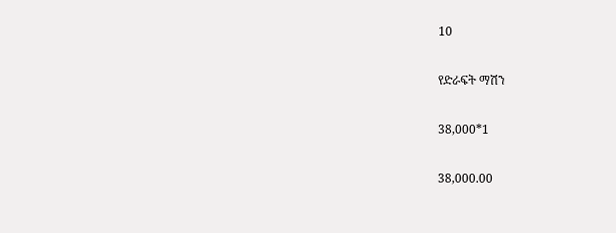10

የድራፍት ማሽን

38,000*1

38,000.00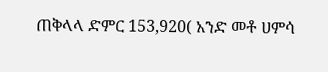ጠቅላላ ድምር 153,920( አንድ መቶ ሀምሳ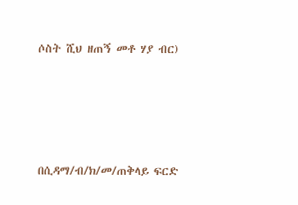ሶስት ሺህ ዘጠኝ መቶ ሃያ ብር)





በሲዳማ/ብ/ክ/መ/ጠቅላይ ፍርድ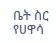ቤት ስር የሀዋሳ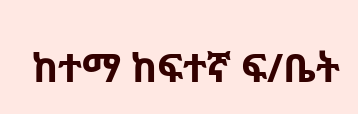ከተማ ከፍተኛ ፍ/ቤት